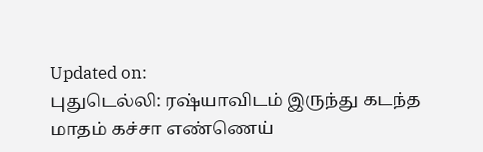Updated on:
புதுடெல்லி: ரஷ்யாவிடம் இருந்து கடந்த மாதம் கச்சா எண்ணெய்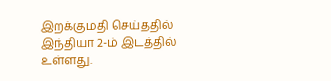இறக்குமதி செய்ததில் இந்தியா 2-ம் இடத்தில் உள்ளது.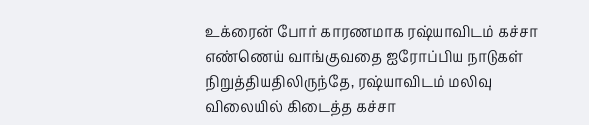உக்ரைன் போர் காரணமாக ரஷ்யாவிடம் கச்சா எண்ணெய் வாங்குவதை ஐரோப்பிய நாடுகள் நிறுத்தியதிலிருந்தே, ரஷ்யாவிடம் மலிவு விலையில் கிடைத்த கச்சா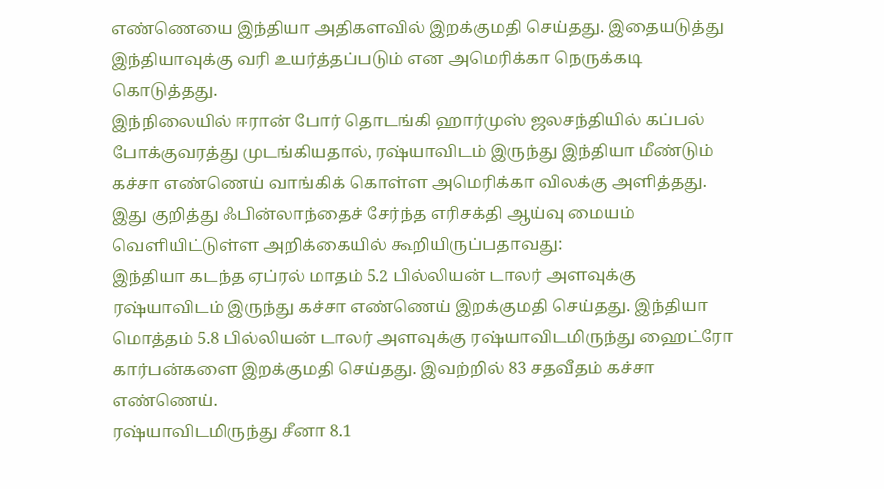எண்ணெயை இந்தியா அதிகளவில் இறக்குமதி செய்தது. இதையடுத்து இந்தியாவுக்கு வரி உயர்த்தப்படும் என அமெரிக்கா நெருக்கடி கொடுத்தது.
இந்நிலையில் ஈரான் போர் தொடங்கி ஹார்முஸ் ஜலசந்தியில் கப்பல் போக்குவரத்து முடங்கியதால், ரஷ்யாவிடம் இருந்து இந்தியா மீண்டும் கச்சா எண்ணெய் வாங்கிக் கொள்ள அமெரிக்கா விலக்கு அளித்தது.
இது குறித்து ஃபின்லாந்தைச் சேர்ந்த எரிசக்தி ஆய்வு மையம் வெளியிட்டுள்ள அறிக்கையில் கூறியிருப்பதாவது:
இந்தியா கடந்த ஏப்ரல் மாதம் 5.2 பில்லியன் டாலர் அளவுக்கு ரஷ்யாவிடம் இருந்து கச்சா எண்ணெய் இறக்குமதி செய்தது. இந்தியா மொத்தம் 5.8 பில்லியன் டாலர் அளவுக்கு ரஷ்யாவிடமிருந்து ஹைட்ரோ கார்பன்களை இறக்குமதி செய்தது. இவற்றில் 83 சதவீதம் கச்சா எண்ணெய்.
ரஷ்யாவிடமிருந்து சீனா 8.1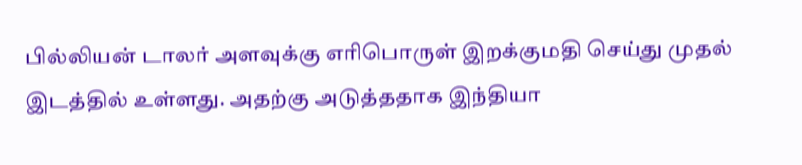பில்லியன் டாலர் அளவுக்கு எரிபொருள் இறக்குமதி செய்து முதல் இடத்தில் உள்ளது. அதற்கு அடுத்ததாக இந்தியா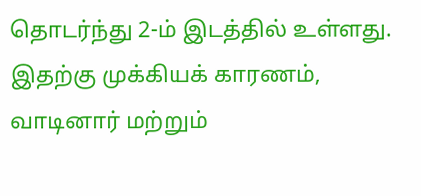தொடர்ந்து 2-ம் இடத்தில் உள்ளது. இதற்கு முக்கியக் காரணம், வாடினார் மற்றும்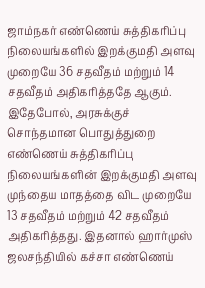ஜாம்நகர் எண்ணெய் சுத்திகரிப்பு நிலையங்களில் இறக்குமதி அளவு முறையே 36 சதவீதம் மற்றும் 14 சதவீதம் அதிகரித்ததே ஆகும்.
இதேபோல், அரசுக்குச் சொந்தமான பொதுத்துறை எண்ணெய் சுத்திகரிப்பு நிலையங்களின் இறக்குமதி அளவு முந்தைய மாதத்தை விட முறையே 13 சதவீதம் மற்றும் 42 சதவீதம் அதிகரித்தது. இதனால் ஹார்முஸ் ஜலசந்தியில் கச்சா எண்ணெய்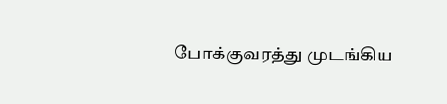போக்குவரத்து முடங்கிய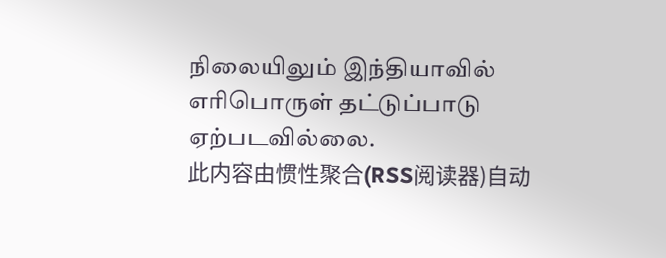நிலையிலும் இந்தியாவில் எரிபொருள் தட்டுப்பாடு ஏற்படவில்லை.
此内容由惯性聚合(RSS阅读器)自动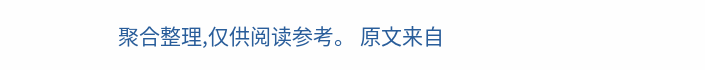聚合整理,仅供阅读参考。 原文来自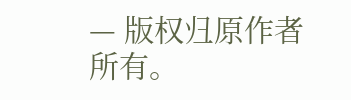— 版权归原作者所有。